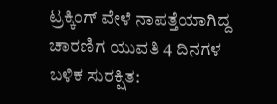ಟ್ರಕ್ಕಿಂಗ್ ವೇಳೆ ನಾಪತ್ತೆಯಾಗಿದ್ದ ಚಾರಣಿಗ ಯುವತಿ 4 ದಿನಗಳ ಬಳಿಕ ಸುರಕ್ಷಿತ: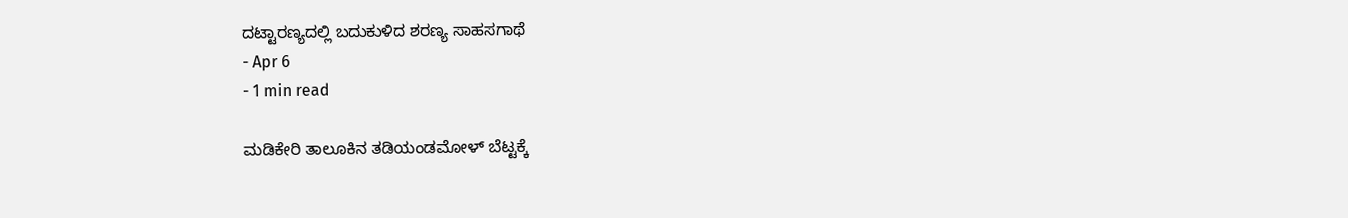ದಟ್ಟಾರಣ್ಯದಲ್ಲಿ ಬದುಕುಳಿದ ಶರಣ್ಯ ಸಾಹಸಗಾಥೆ
- Apr 6
- 1 min read

ಮಡಿಕೇರಿ ತಾಲೂಕಿನ ತಡಿಯಂಡಮೋಳ್ ಬೆಟ್ಟಕ್ಕೆ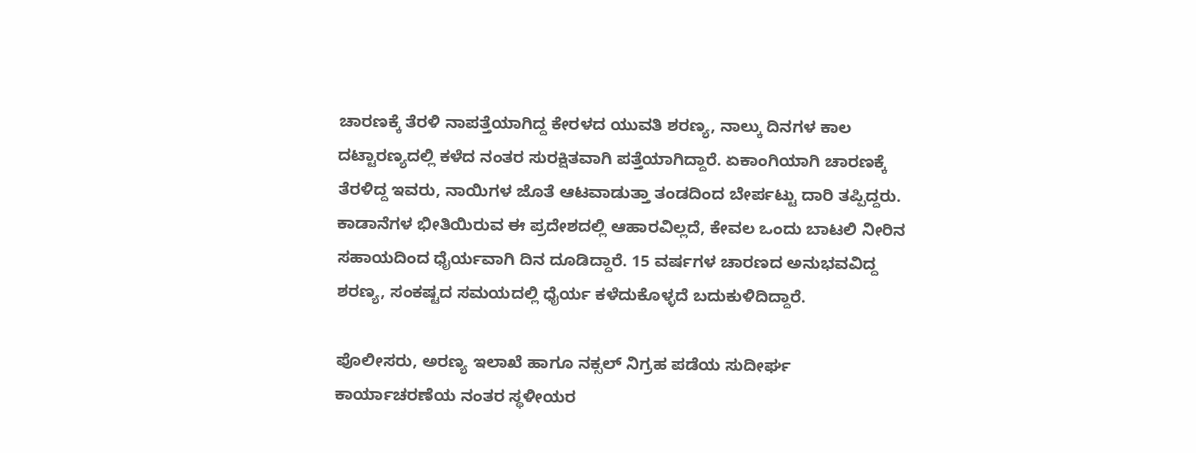ಚಾರಣಕ್ಕೆ ತೆರಳಿ ನಾಪತ್ತೆಯಾಗಿದ್ದ ಕೇರಳದ ಯುವತಿ ಶರಣ್ಯ, ನಾಲ್ಕು ದಿನಗಳ ಕಾಲ ದಟ್ಟಾರಣ್ಯದಲ್ಲಿ ಕಳೆದ ನಂತರ ಸುರಕ್ಷಿತವಾಗಿ ಪತ್ತೆಯಾಗಿದ್ದಾರೆ. ಏಕಾಂಗಿಯಾಗಿ ಚಾರಣಕ್ಕೆ ತೆರಳಿದ್ದ ಇವರು, ನಾಯಿಗಳ ಜೊತೆ ಆಟವಾಡುತ್ತಾ ತಂಡದಿಂದ ಬೇರ್ಪಟ್ಟು ದಾರಿ ತಪ್ಪಿದ್ದರು. ಕಾಡಾನೆಗಳ ಭೀತಿಯಿರುವ ಈ ಪ್ರದೇಶದಲ್ಲಿ ಆಹಾರವಿಲ್ಲದೆ, ಕೇವಲ ಒಂದು ಬಾಟಲಿ ನೀರಿನ ಸಹಾಯದಿಂದ ಧೈರ್ಯವಾಗಿ ದಿನ ದೂಡಿದ್ದಾರೆ. 15 ವರ್ಷಗಳ ಚಾರಣದ ಅನುಭವವಿದ್ದ ಶರಣ್ಯ, ಸಂಕಷ್ಟದ ಸಮಯದಲ್ಲಿ ಧೈರ್ಯ ಕಳೆದುಕೊಳ್ಳದೆ ಬದುಕುಳಿದಿದ್ದಾರೆ.

ಪೊಲೀಸರು, ಅರಣ್ಯ ಇಲಾಖೆ ಹಾಗೂ ನಕ್ಸಲ್ ನಿಗ್ರಹ ಪಡೆಯ ಸುದೀರ್ಘ ಕಾರ್ಯಾಚರಣೆಯ ನಂತರ ಸ್ಥಳೀಯರ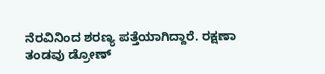ನೆರವಿನಿಂದ ಶರಣ್ಯ ಪತ್ತೆಯಾಗಿದ್ದಾರೆ. ರಕ್ಷಣಾ ತಂಡವು ಡ್ರೋಣ್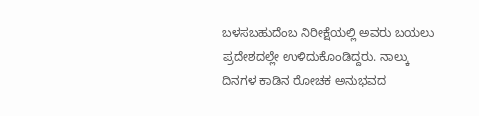ಬಳಸಬಹುದೆಂಬ ನಿರೀಕ್ಷೆಯಲ್ಲಿ ಅವರು ಬಯಲು ಪ್ರದೇಶದಲ್ಲೇ ಉಳಿದುಕೊಂಡಿದ್ದರು. ನಾಲ್ಕು ದಿನಗಳ ಕಾಡಿನ ರೋಚಕ ಅನುಭವದ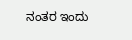ನಂತರ ಇಂದು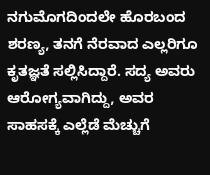ನಗುಮೊಗದಿಂದಲೇ ಹೊರಬಂದ ಶರಣ್ಯ, ತನಗೆ ನೆರವಾದ ಎಲ್ಲರಿಗೂ ಕೃತಜ್ಞತೆ ಸಲ್ಲಿಸಿದ್ದಾರೆ. ಸದ್ಯ ಅವರು ಆರೋಗ್ಯವಾಗಿದ್ದು, ಅವರ ಸಾಹಸಕ್ಕೆ ಎಲ್ಲೆಡೆ ಮೆಚ್ಚುಗೆ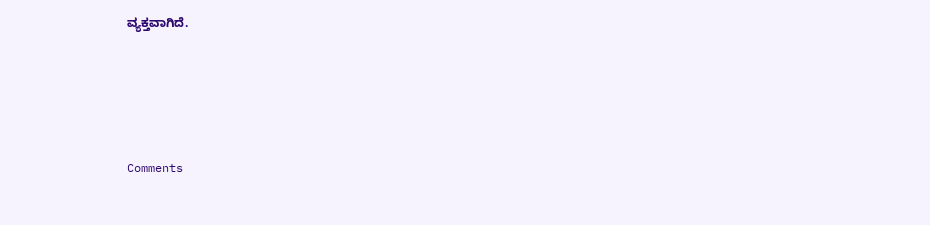ವ್ಯಕ್ತವಾಗಿದೆ.







Comments